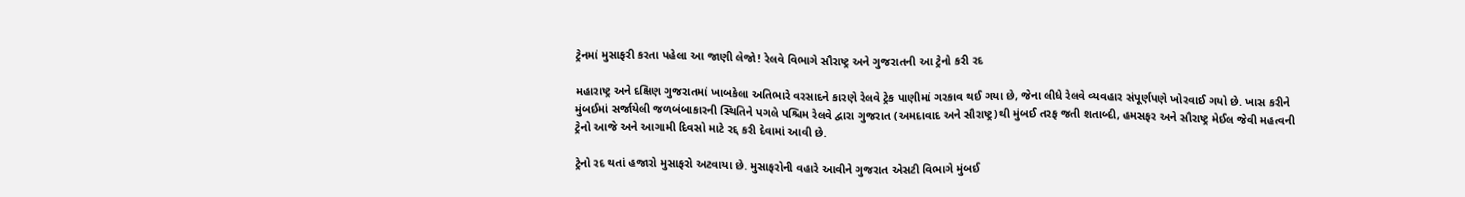ટ્રેનમાં મુસાફરી કરતા પહેલા આ જાણી લેજો! રેલવે વિભાગે સૌરાષ્ટ્ર અને ગુજરાતની આ ટ્રેનો કરી રદ

મહારાષ્ટ્ર અને દક્ષિણ ગુજરાતમાં ખાબકેલા અતિભારે વરસાદને કારણે રેલવે ટ્રેક પાણીમાં ગરકાવ થઈ ગયા છે, જેના લીધે રેલવે વ્યવહાર સંપૂર્ણપણે ખોરવાઈ ગયો છે. ખાસ કરીને મુંબઈમાં સર્જાયેલી જળબંબાકારની સ્થિતિને પગલે પશ્ચિમ રેલવે દ્વારા ગુજરાત (અમદાવાદ અને સૌરાષ્ટ્ર)થી મુંબઈ તરફ જતી શતાબ્દી, હમસફર અને સૌરાષ્ટ્ર મેઈલ જેવી મહત્વની ટ્રેનો આજે અને આગામી દિવસો માટે રદ્દ કરી દેવામાં આવી છે.

ટ્રેનો રદ થતાં હજારો મુસાફરો અટવાયા છે. મુસાફરોની વહારે આવીને ગુજરાત એસટી વિભાગે મુંબઈ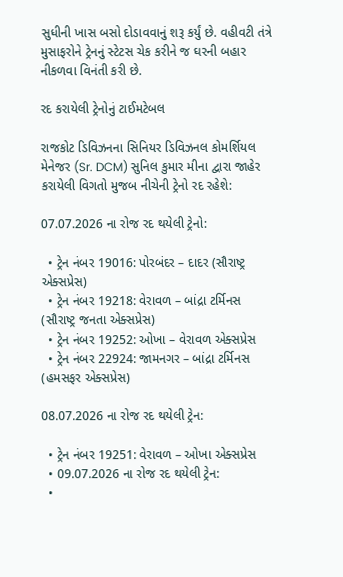સુધીની ખાસ બસો દોડાવવાનું શરૂ કર્યું છે. વહીવટી તંત્રે મુસાફરોને ટ્રેનનું સ્ટેટસ ચેક કરીને જ ઘરની બહાર નીકળવા વિનંતી કરી છે.

રદ કરાયેલી ટ્રેનોનું ટાઈમટેબલ

રાજકોટ ડિવિઝનના સિનિયર ડિવિઝનલ કોમર્શિયલ મેનેજર (Sr. DCM) સુનિલ કુમાર મીના દ્વારા જાહેર કરાયેલી વિગતો મુજબ નીચેની ટ્રેનો રદ રહેશે:

07.07.2026 ના રોજ રદ થયેલી ટ્રેનો:

  • ટ્રેન નંબર 19016: પોરબંદર – દાદર (સૌરાષ્ટ્ર એક્સપ્રેસ)
  • ટ્રેન નંબર 19218: વેરાવળ – બાંદ્રા ટર્મિનસ (સૌરાષ્ટ્ર જનતા એક્સપ્રેસ)
  • ટ્રેન નંબર 19252: ઓખા – વેરાવળ એક્સપ્રેસ
  • ટ્રેન નંબર 22924: જામનગર – બાંદ્રા ટર્મિનસ (હમસફર એક્સપ્રેસ)

08.07.2026 ના રોજ રદ થયેલી ટ્રેન:

  • ટ્રેન નંબર 19251: વેરાવળ – ઓખા એક્સપ્રેસ
  • 09.07.2026 ના રોજ રદ થયેલી ટ્રેન:
  •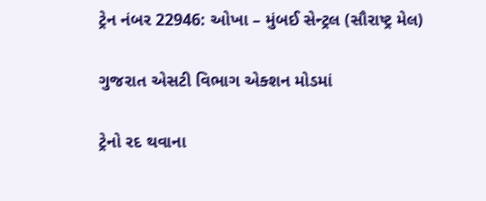ટ્રેન નંબર 22946: ઓખા – મુંબઈ સેન્ટ્રલ (સૌરાષ્ટ્ર મેલ)

ગુજરાત એસટી વિભાગ એક્શન મોડમાં

ટ્રેનો રદ થવાના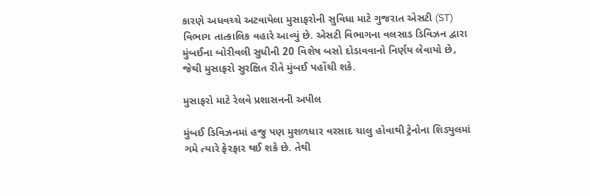કારણે અધવચ્ચે અટવાયેલા મુસાફરોની સુવિધા માટે ગુજરાત એસટી (ST) વિભાગ તાત્કાલિક વહારે આવ્યું છે. એસટી વિભાગના વલસાડ ડિવિઝન દ્વારા મુંબઈના બોરીવલી સુધીની 20 વિશેષ બસો દોડાવવાનો નિર્ણય લેવાયો છે, જેથી મુસાફરો સુરક્ષિત રીતે મુંબઈ પહોંચી શકે.

મુસાફરો માટે રેલવે પ્રશાસનની અપીલ

મુંબઈ ડિવિઝનમાં હજુ પણ મુશળધાર વરસાદ ચાલુ હોવાથી ટ્રેનોના શિડ્યુલમાં ગમે ત્યારે ફેરફાર થઈ શકે છે. તેથી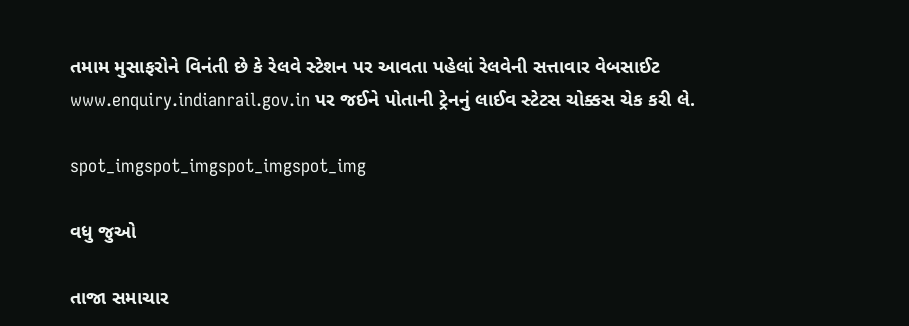તમામ મુસાફરોને વિનંતી છે કે રેલવે સ્ટેશન પર આવતા પહેલાં રેલવેની સત્તાવાર વેબસાઈટ www.enquiry.indianrail.gov.in પર જઈને પોતાની ટ્રેનનું લાઈવ સ્ટેટસ ચોક્કસ ચેક કરી લે.

spot_imgspot_imgspot_imgspot_img

વધુ જુઓ

તાજા સમાચાર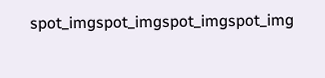spot_imgspot_imgspot_imgspot_img